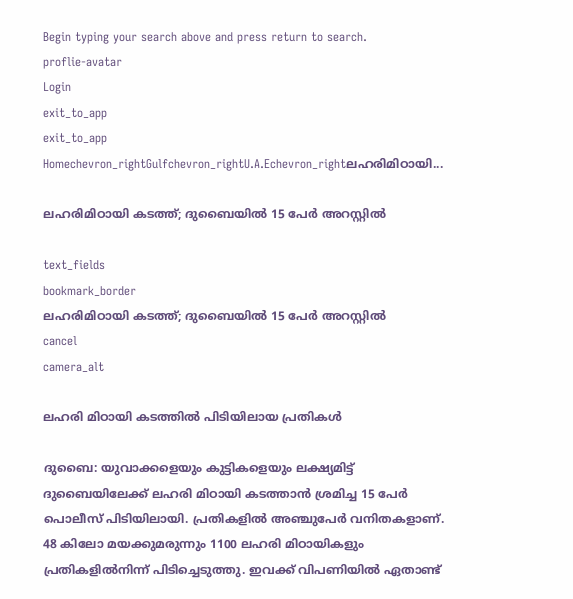Begin typing your search above and press return to search.
proflie-avatar
Login
exit_to_app
exit_to_app
Homechevron_rightGulfchevron_rightU.A.Echevron_rightലഹരിമിഠായി...

ലഹരിമിഠായി കടത്ത്; ദുബൈയിൽ 15 പേർ അറസ്റ്റിൽ

text_fields
bookmark_border
ലഹരിമിഠായി കടത്ത്; ദുബൈയിൽ 15 പേർ അറസ്റ്റിൽ
cancel
camera_alt

ലഹരി മിഠായി കടത്തിൽ പിടിയിലായ പ്രതികൾ

ദുബൈ: യുവാക്കളെയും കുട്ടികളെയും ലക്ഷ്യമിട്ട് ദുബൈയിലേക്ക് ലഹരി മിഠായി കടത്താൻ ശ്രമിച്ച 15 പേർ പൊലീസ് പിടിയിലായി. പ്രതികളിൽ അഞ്ചുപേർ വനിതകളാണ്. 48 കിലോ മയക്കുമരുന്നും 1100 ലഹരി മിഠായികളും പ്രതികളിൽനിന്ന് പിടിച്ചെടുത്തു. ഇവക്ക് വിപണിയിൽ ഏതാണ്ട്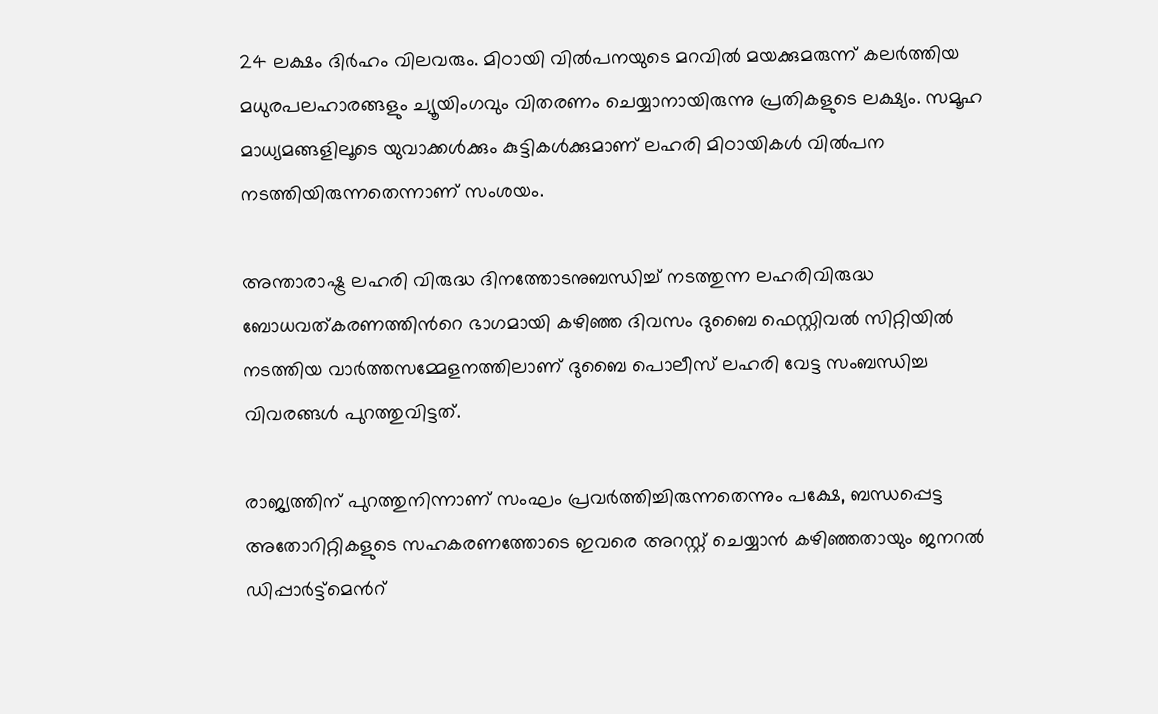24 ലക്ഷം ദിർഹം വിലവരും. മിഠായി വിൽപനയുടെ മറവിൽ മയക്കുമരുന്ന് കലർത്തിയ മധുരപലഹാരങ്ങളും ച്യൂയിംഗവും വിതരണം ചെയ്യാനായിരുന്നു പ്രതികളുടെ ലക്ഷ്യം. സമൂഹ മാധ്യമങ്ങളിലൂടെ യുവാക്കൾക്കും കുട്ടികൾക്കുമാണ് ലഹരി മിഠായികൾ വിൽപന നടത്തിയിരുന്നതെന്നാണ് സംശയം.

അന്താരാഷ്ട്ര ലഹരി വിരുദ്ധ ദിനത്തോടനുബന്ധിച്ച് നടത്തുന്ന ലഹരിവിരുദ്ധ ബോധവത്കരണത്തിന്‍റെ ഭാഗമായി കഴിഞ്ഞ ദിവസം ദുബൈ ഫെസ്റ്റിവൽ സിറ്റിയിൽ നടത്തിയ വാർത്തസമ്മേളനത്തിലാണ് ദുബൈ പൊലീസ് ലഹരി വേട്ട സംബന്ധിച്ച വിവരങ്ങൾ പുറത്തുവിട്ടത്.

രാജ്യത്തിന് പുറത്തുനിന്നാണ് സംഘം പ്രവർത്തിച്ചിരുന്നതെന്നും പക്ഷേ, ബന്ധപ്പെട്ട അതോറിറ്റികളുടെ സഹകരണത്തോടെ ഇവരെ അറസ്റ്റ് ചെയ്യാൻ കഴിഞ്ഞതായും ജനറൽ ഡിപ്പാർട്ട്മെന്‍റ്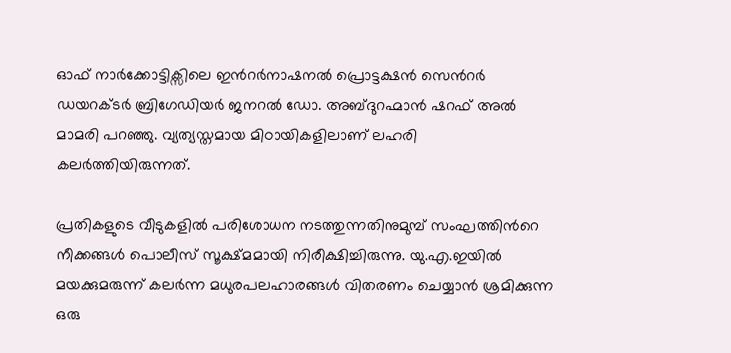ഓഫ് നാർക്കോട്ടിക്സിലെ ഇന്‍റർനാഷനൽ പ്രൊട്ടക്ഷൻ സെന്‍റർ ഡയറക്ടർ ബ്രിഗേഡിയർ ജനറൽ ഡോ. അബ്ദുറഹ്മാൻ ഷറഫ് അൽ മാമരി പറഞ്ഞു. വ്യത്യസ്തമായ മിഠായികളിലാണ് ലഹരി കലർത്തിയിരുന്നത്.

പ്രതികളുടെ വീടുകളിൽ പരിശോധന നടത്തുന്നതിനുമുമ്പ് സംഘത്തിന്‍റെ നീക്കങ്ങൾ പൊലീസ് സൂക്ഷ്മമായി നിരീക്ഷിച്ചിരുന്നു. യു.എ.ഇയിൽ മയക്കുമരുന്ന് കലർന്ന മധുരപലഹാരങ്ങൾ വിതരണം ചെയ്യാൻ ശ്രമിക്കുന്ന ഒരു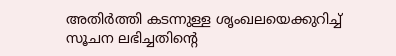അതിർത്തി കടന്നുള്ള ശൃംഖലയെക്കുറിച്ച് സൂചന ലഭിച്ചതിന്‍റെ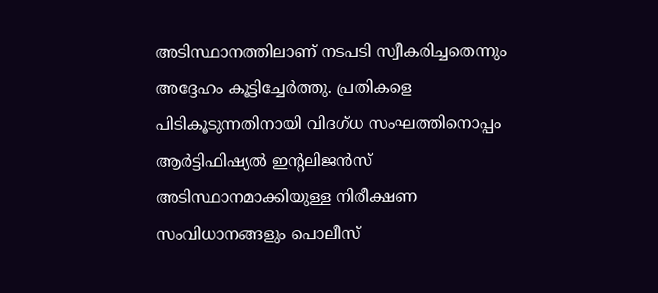അടിസ്ഥാനത്തിലാണ് നടപടി സ്വീകരിച്ചതെന്നും അദ്ദേഹം കൂട്ടിച്ചേർത്തു. പ്രതികളെ പിടികൂടുന്നതിനായി വിദഗ്ധ സംഘത്തിനൊപ്പം ആർട്ടിഫിഷ്യൽ ഇന്‍റലിജൻസ് അടിസ്ഥാനമാക്കിയുള്ള നിരീക്ഷണ സംവിധാനങ്ങളും പൊലീസ്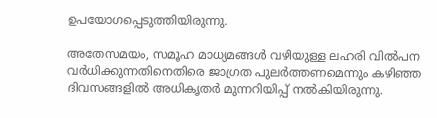ഉപയോഗപ്പെടുത്തിയിരുന്നു.

അതേസമയം, സമൂഹ മാധ്യമങ്ങൾ വഴിയുള്ള ലഹരി വിൽപന വർധിക്കുന്നതിനെതിരെ ജാഗ്രത പുലർത്തണമെന്നും കഴിഞ്ഞ ദിവസങ്ങളിൽ അധികൃതർ മുന്നറിയിപ്പ് നൽകിയിരുന്നു.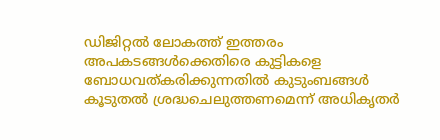ഡിജിറ്റൽ ലോകത്ത് ഇത്തരം അപകടങ്ങൾക്കെതിരെ കുട്ടികളെ ബോധവത്കരിക്കുന്നതിൽ കുടുംബങ്ങൾ കൂടുതൽ ശ്രദ്ധചെലുത്തണമെന്ന് അധികൃതർ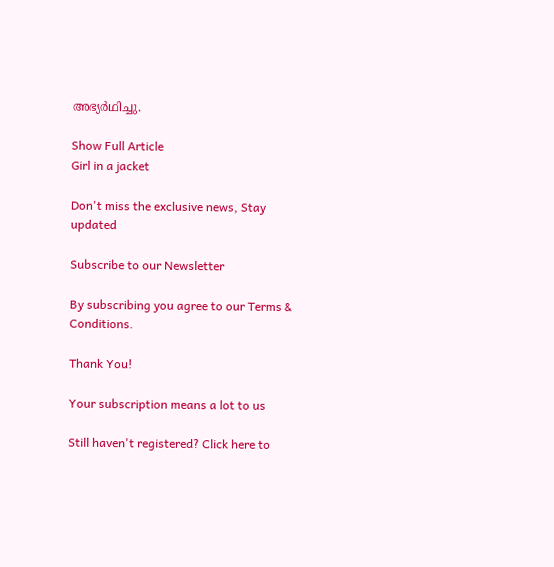അഭ്യർഥിച്ചു.

Show Full Article
Girl in a jacket

Don't miss the exclusive news, Stay updated

Subscribe to our Newsletter

By subscribing you agree to our Terms & Conditions.

Thank You!

Your subscription means a lot to us

Still haven't registered? Click here to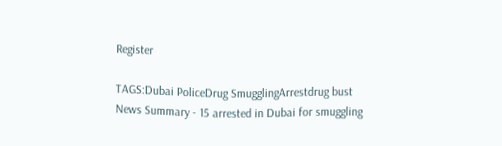Register

TAGS:Dubai PoliceDrug SmugglingArrestdrug bust
News Summary - 15 arrested in Dubai for smuggling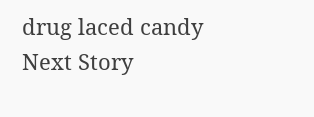drug laced candy
Next Story